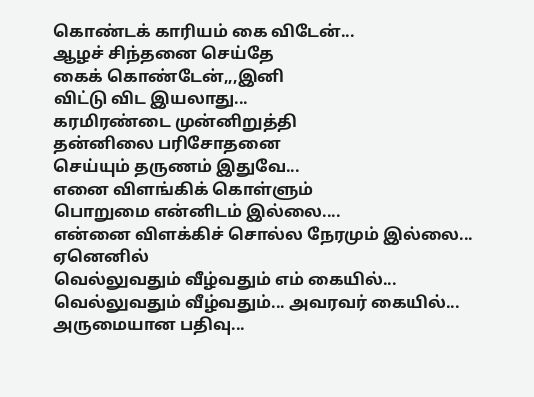கொண்டக் காரியம் கை விடேன்...
ஆழச் சிந்தனை செய்தே
கைக் கொண்டேன்,,,இனி
விட்டு விட இயலாது...
கரமிரண்டை முன்னிறுத்தி
தன்னிலை பரிசோதனை
செய்யும் தருணம் இதுவே...
எனை விளங்கிக் கொள்ளும்
பொறுமை என்னிடம் இல்லை....
என்னை விளக்கிச் சொல்ல நேரமும் இல்லை...
ஏனெனில்
வெல்லுவதும் வீழ்வதும் எம் கையில்...
வெல்லுவதும் வீழ்வதும்... அவரவர் கையில்... அருமையான பதிவு...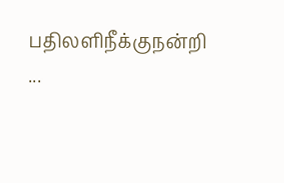பதிலளிநீக்குநன்றி ...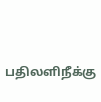பதிலளிநீக்கு